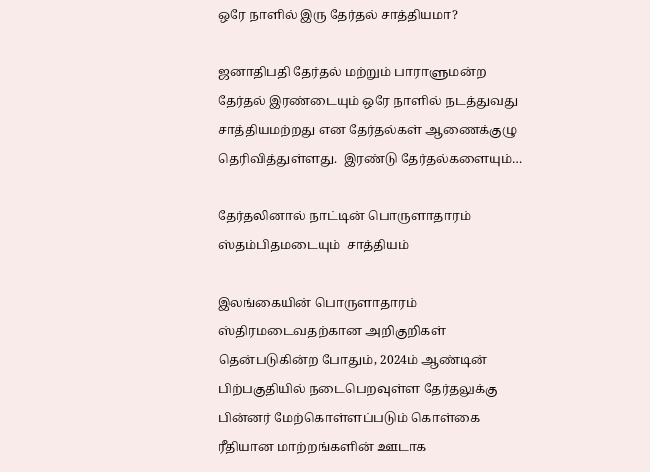ஒரே நாளில் இரு தேர்தல் சாத்தியமா?

ஜனாதிபதி தேர்தல் மற்றும் பாராளுமன்ற தேர்தல் இரண்டையும் ஒரே நாளில் நடத்துவது சாத்தியமற்றது என தேர்தல்கள் ஆணைக்குழு தெரிவித்துள்ளது.  இரண்டு தேர்தல்களையும்…

தேர்தலினால் நாட்டின் பொருளாதாரம் ஸ்தம்பிதமடையும்  சாத்தியம்

இலங்கையின் பொருளாதாரம் ஸ்திரமடைவதற்கான அறிகுறிகள் தென்படுகின்ற போதும், 2024ம் ஆண்டின் பிற்பகுதியில் நடைபெறவுள்ள தேர்தலுக்கு பின்னர் மேற்கொள்ளப்படும் கொள்கை ரீதியான மாற்றங்களின் ஊடாக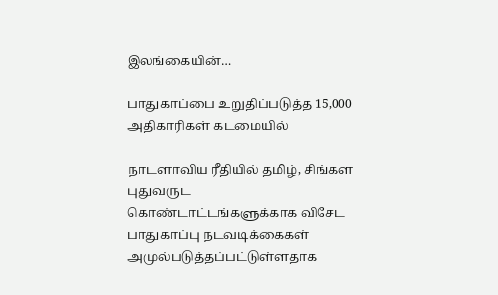இலங்கையின்…

பாதுகாப்பை உறுதிப்படுத்த 15,000 அதிகாரிகள் கடமையில்

நாடளாவிய ரீதியில் தமிழ், சிங்கள புதுவருட கொண்டாட்டங்களுக்காக விசேட பாதுகாப்பு நடவடிக்கைகள் அமுல்படுத்தப்பட்டுள்ளதாக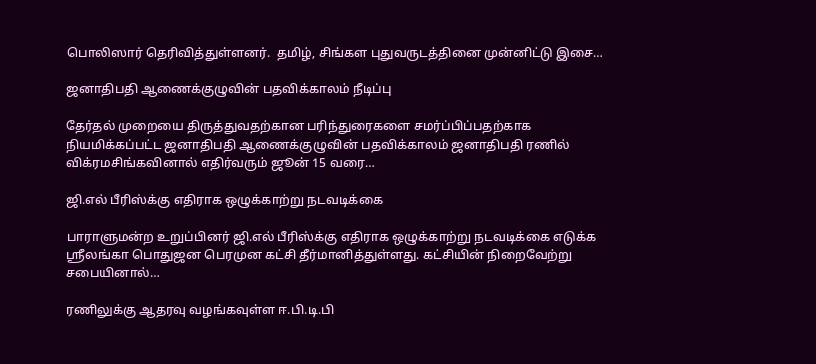பொலிஸார் தெரிவித்துள்ளனர்.  தமிழ், சிங்கள புதுவருடத்தினை முன்னிட்டு இசை…

ஜனாதிபதி ஆணைக்குழுவின் பதவிக்காலம் நீடிப்பு

தேர்தல் முறையை திருத்துவதற்கான பரிந்துரைகளை சமர்ப்பிப்பதற்காக நியமிக்கப்பட்ட ஜனாதிபதி ஆணைக்குழுவின் பதவிக்காலம் ஜனாதிபதி ரணில் விக்ரமசிங்கவினால் எதிர்வரும் ஜூன் 15 வரை…

ஜி.எல் பீரிஸ்க்கு எதிராக ஒழுக்காற்று நடவடிக்கை

பாராளுமன்ற உறுப்பினர் ஜி.எல் பீரிஸ்க்கு எதிராக ஒழுக்காற்று நடவடிக்கை எடுக்க ஸ்ரீலங்கா பொதுஜன பெரமுன கட்சி தீர்மானித்துள்ளது. கட்சியின் நிறைவேற்று சபையினால்…

ரணிலுக்கு ஆதரவு வழங்கவுள்ள ஈ.பி.டி.பி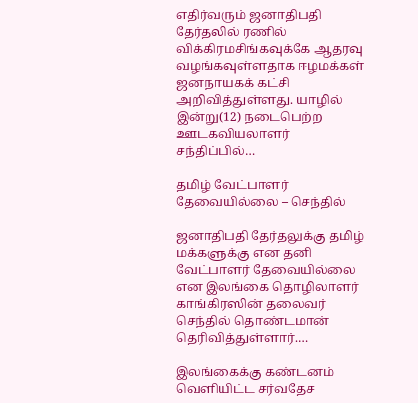எதிர்வரும் ஜனாதிபதி தேர்தலில் ரணில் விக்கிரமசிங்கவுக்கே ஆதரவு வழங்கவுள்ளதாக ஈழமக்கள் ஜனநாயகக் கட்சி அறிவித்துள்ளது. யாழில் இன்று(12) நடைபெற்ற ஊடகவியலாளர் சந்திப்பில்…

தமிழ் வேட்பாளர் தேவையில்லை – செந்தில்

ஜனாதிபதி தேர்தலுக்கு தமிழ் மக்களுக்கு என தனி வேட்பாளர் தேவையில்லை என இலங்கை தொழிலாளர் காங்கிரஸின் தலைவர் செந்தில் தொண்டமான் தெரிவித்துள்ளார்.…

இலங்கைக்கு கண்டனம் வெளியிட்ட சர்வதேச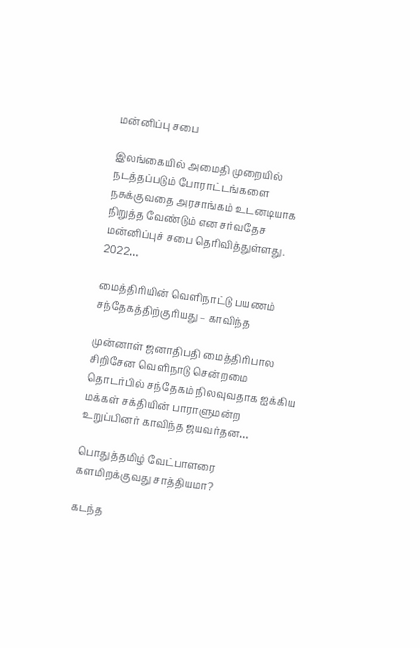மன்னிப்பு சபை

இலங்கையில் அமைதி முறையில் நடத்தப்படும் போராட்டங்களை நசுக்குவதை அரசாங்கம் உடனடியாக நிறுத்த வேண்டும் என சர்வதேச மன்னிப்புச் சபை தெரிவித்துள்ளது.  2022…

மைத்திரியின் வெளிநாட்டு பயணம் சந்தேகத்திற்குரியது – காவிந்த

முன்னாள் ஜனாதிபதி மைத்திரிபால சிறிசேன வெளிநாடு சென்றமை தொடர்பில் சந்தேகம் நிலவுவதாக ஐக்கிய மக்கள் சக்தியின் பாராளுமன்ற உறுப்பினர் காவிந்த ஜயவர்தன…

பொதுத்தமிழ் வேட்பாளரை களமிறக்குவது சாத்தியமா?

கடந்த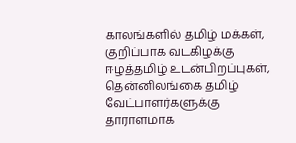காலங்களில் தமிழ் மக்கள், குறிப்பாக வடகிழக்கு ஈழத்தமிழ் உடன்பிறப்புகள்,  தென்னிலங்கை தமிழ் வேட்பாளர்களுக்கு தாராளமாக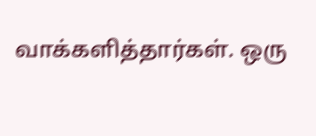வாக்களித்தார்கள். ஒரு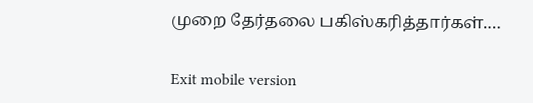முறை தேர்தலை பகிஸ்கரித்தார்கள்.…

Exit mobile version